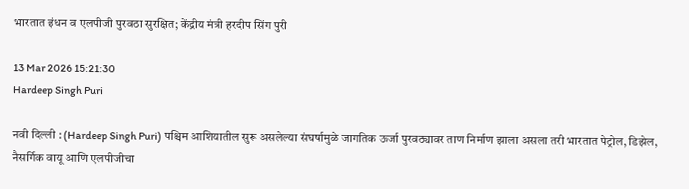भारतात इंधन व एलपीजी पुरवठा सुरक्षित; केंद्रीय मंत्री हरदीप सिंग पुरी

13 Mar 2026 15:21:30
Hardeep Singh Puri

नवी दिल्ली : (Hardeep Singh Puri) पश्चिम आशियातील सुरू असलेल्या संघर्षामुळे जागतिक ऊर्जा पुरवठ्यावर ताण निर्माण झाला असला तरी भारतात पेट्रोल, डिझेल, नैसर्गिक वायू आणि एलपीजीचा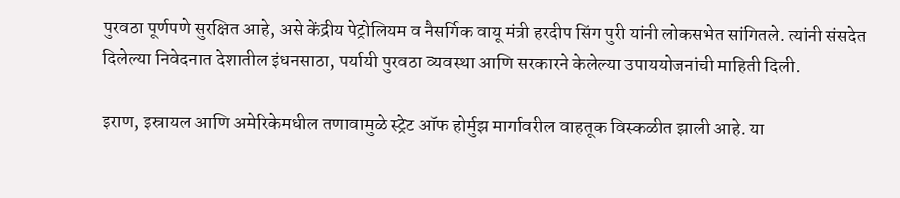पुरवठा पूर्णपणे सुरक्षित आहे, असे केंद्रीय पेट्रोलियम व नैसर्गिक वायू मंत्री हरदीप सिंग पुरी यांनी लोकसभेत सांगितले. त्यांनी संसदेत दिलेल्या निवेदनात देशातील इंधनसाठा, पर्यायी पुरवठा व्यवस्था आणि सरकारने केलेल्या उपाययोजनांची माहिती दिली.

इराण, इस्रायल आणि अमेरिकेमधील तणावामुळे स्ट्रेट ऑफ होर्मुझ मार्गावरील वाहतूक विस्कळीत झाली आहे. या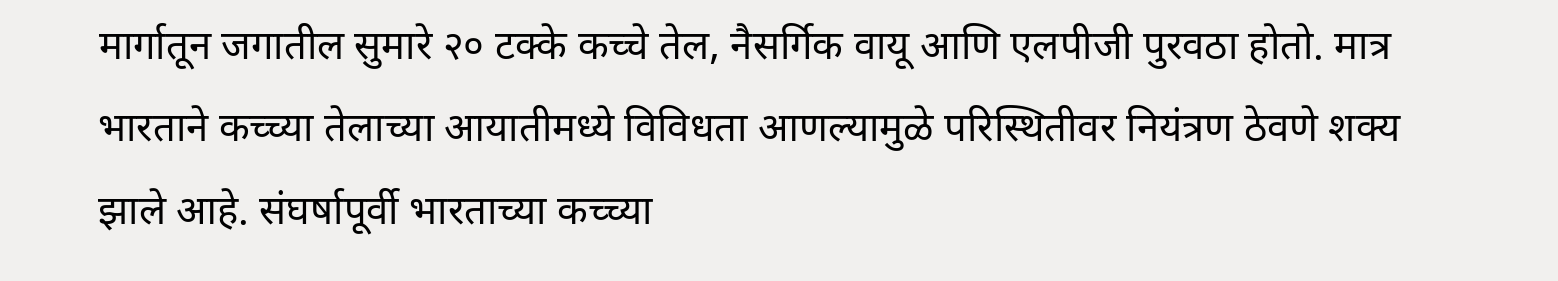मार्गातून जगातील सुमारे २० टक्के कच्चे तेल, नैसर्गिक वायू आणि एलपीजी पुरवठा होतो. मात्र भारताने कच्च्या तेलाच्या आयातीमध्ये विविधता आणल्यामुळे परिस्थितीवर नियंत्रण ठेवणे शक्य झाले आहे. संघर्षापूर्वी भारताच्या कच्च्या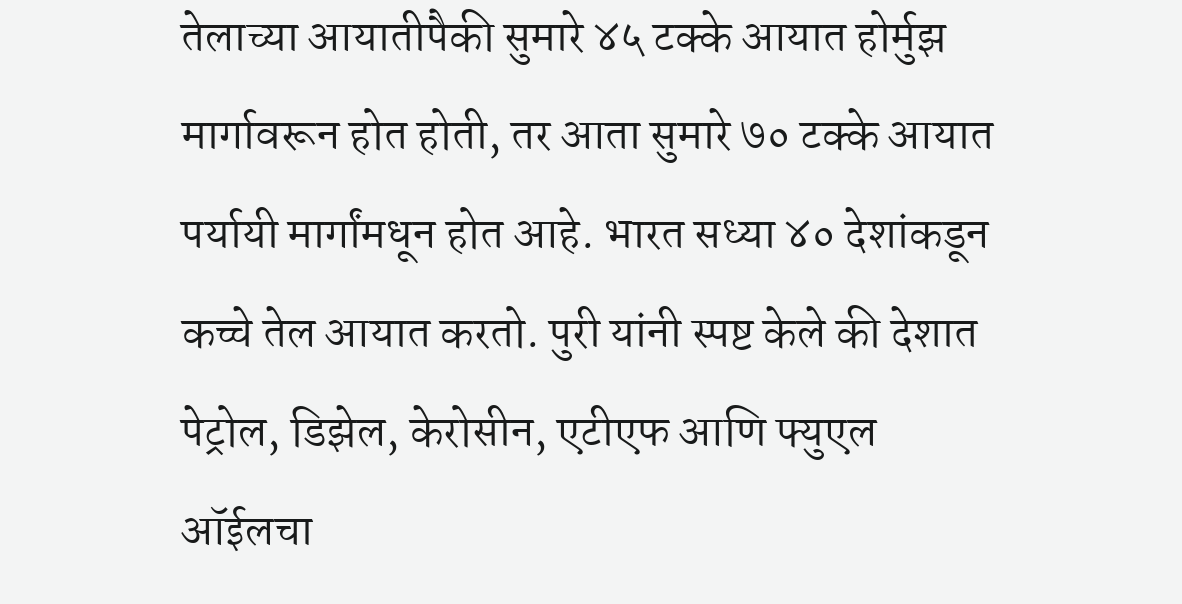तेलाच्या आयातीपैकी सुमारे ४५ टक्के आयात होर्मुझ मार्गावरून होत होती, तर आता सुमारे ७० टक्के आयात पर्यायी मार्गांमधून होत आहे. भारत सध्या ४० देशांकडून कच्चे तेल आयात करतो. पुरी यांनी स्पष्ट केले की देशात पेट्रोल, डिझेल, केरोसीन, एटीएफ आणि फ्युएल ऑईलचा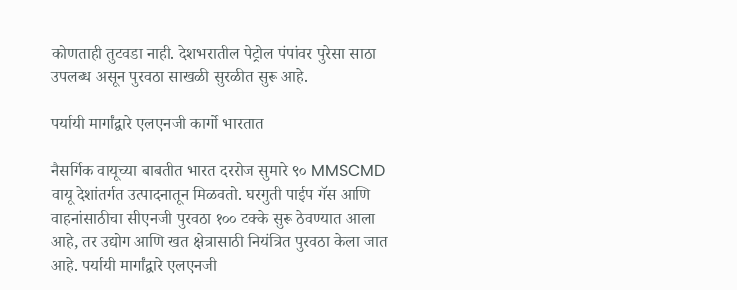कोणताही तुटवडा नाही. देशभरातील पेट्रोल पंपांवर पुरेसा साठा उपलब्ध असून पुरवठा साखळी सुरळीत सुरू आहे.

पर्यायी मार्गांद्वारे एलएनजी कार्गो भारतात

नैसर्गिक वायूच्या बाबतीत भारत दररोज सुमारे ९० MMSCMD वायू देशांतर्गत उत्पादनातून मिळवतो. घरगुती पाईप गॅस आणि वाहनांसाठीचा सीएनजी पुरवठा १०० टक्के सुरू ठेवण्यात आला आहे, तर उद्योग आणि खत क्षेत्रासाठी नियंत्रित पुरवठा केला जात आहे. पर्यायी मार्गांद्वारे एलएनजी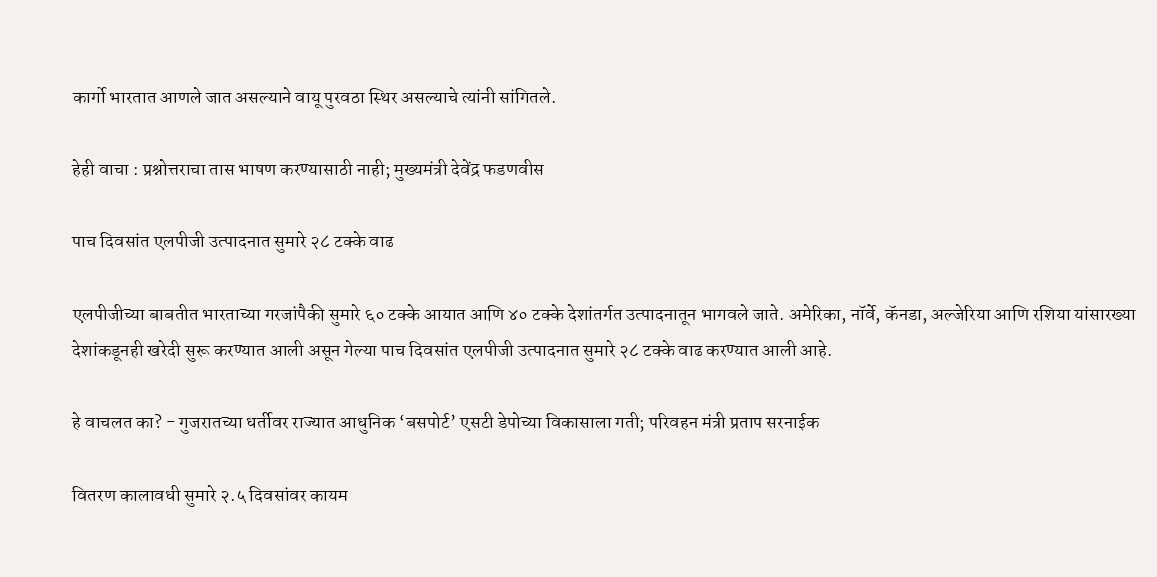कार्गो भारतात आणले जात असल्याने वायू पुरवठा स्थिर असल्याचे त्यांनी सांगितले.

हेही वाचा : प्रश्नोत्तराचा तास भाषण करण्यासाठी नाही; मुख्यमंत्री देवेंद्र फडणवीस

पाच दिवसांत एलपीजी उत्पादनात सुमारे २८ टक्के वाढ

एलपीजीच्या बाबतीत भारताच्या गरजांपैकी सुमारे ६० टक्के आयात आणि ४० टक्के देशांतर्गत उत्पादनातून भागवले जाते. अमेरिका, नॉर्वे, कॅनडा, अल्जेरिया आणि रशिया यांसारख्या देशांकडूनही खरेदी सुरू करण्यात आली असून गेल्या पाच दिवसांत एलपीजी उत्पादनात सुमारे २८ टक्के वाढ करण्यात आली आहे.

हे वाचलत का? - गुजरातच्या धर्तीवर राज्यात आधुनिक ‘बसपोर्ट’ एसटी डेपोच्या विकासाला गती; परिवहन मंत्री प्रताप सरनाईक

वितरण कालावधी सुमारे २.५ दिवसांवर कायम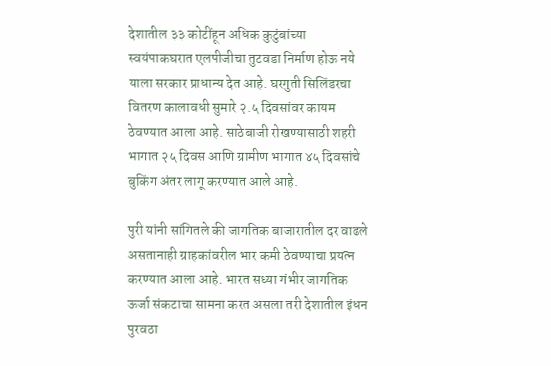देशातील ३३ कोटींहून अधिक कुटुंबांच्या स्वयंपाकघरात एलपीजीचा तुटवडा निर्माण होऊ नये याला सरकार प्राधान्य देत आहे. घरगुती सिलिंडरचा वितरण कालावधी सुमारे २.५ दिवसांवर कायम ठेवण्यात आला आहे. साठेबाजी रोखण्यासाठी शहरी भागात २५ दिवस आणि ग्रामीण भागात ४५ दिवसांचे बुकिंग अंतर लागू करण्यात आले आहे.

पुरी यांनी सांगितले की जागतिक बाजारातील दर वाढले असतानाही ग्राहकांवरील भार कमी ठेवण्याचा प्रयत्न करण्यात आला आहे. भारत सध्या गंभीर जागतिक ऊर्जा संकटाचा सामना करत असला तरी देशातील इंधन पुरवठा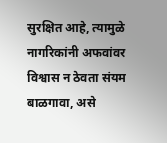सुरक्षित आहे, त्यामुळे नागरिकांनी अफवांवर विश्वास न ठेवता संयम बाळगावा, असे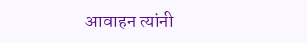आवाहन त्यांनी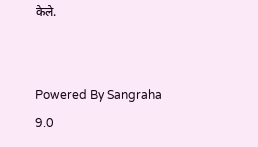केले.


Powered By Sangraha 9.0